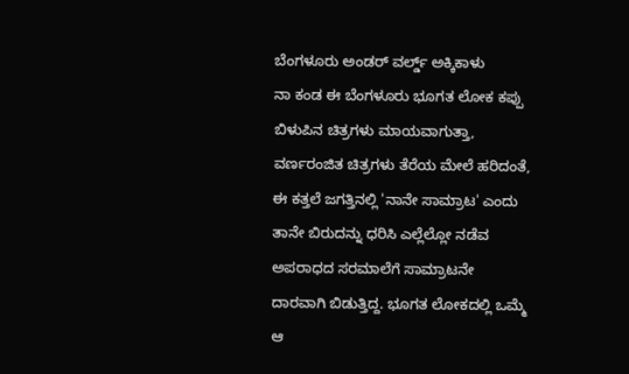ಬೆಂಗಳೂರು ಅಂಡರ್ ವರ್ಲ್ಡ್ ಅಕ್ಕಿಕಾಳು
ನಾ ಕಂಡ ಈ ಬೆಂಗಳೂರು ಭೂಗತ ಲೋಕ ಕಪ್ಪು ಬಿಳುಪಿನ ಚಿತ್ರಗಳು ಮಾಯವಾಗುತ್ತಾ, ವರ್ಣರಂಜಿತ ಚಿತ್ರಗಳು ತೆರೆಯ ಮೇಲೆ ಹರಿದಂತೆ, ಈ ಕತ್ತಲೆ ಜಗತ್ತಿನಲ್ಲಿ 'ನಾನೇ ಸಾಮ್ರಾಟ' ಎಂದು ತಾನೇ ಬಿರುದನ್ನು ಧರಿಸಿ ಎಲ್ಲೆಲ್ಲೋ ನಡೆವ ಅಪರಾಧದ ಸರಮಾಲೆಗೆ ಸಾಮ್ರಾಟನೇ ದಾರವಾಗಿ ಬಿಡುತ್ತಿದ್ದ. ಭೂಗತ ಲೋಕದಲ್ಲಿ ಒಮ್ಮೆ ಆ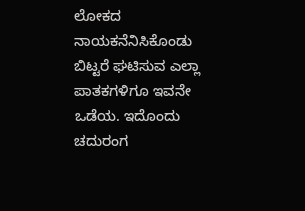ಲೋಕದ ನಾಯಕನೆನಿಸಿಕೊಂಡು ಬಿಟ್ಟರೆ ಘಟಿಸುವ ಎಲ್ಲಾ ಪಾತಕಗಳಿಗೂ ಇವನೇ ಒಡೆಯ. ಇದೊಂದು ಚದುರಂಗ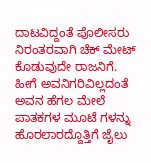ದಾಟವಿದ್ದಂತೆ ಪೊಲೀಸರು ನಿರಂತರವಾಗಿ ಚೆಕ್ ಮೇಟ್ ಕೊಡುವುದೇ ರಾಜನಿಗೆ.
ಹೀಗೆ ಅವನಿಗರಿವಿಲ್ಲದಂತೆ ಅವನ ಹೆಗಲ ಮೇಲೆ ಪಾತಕಗಳ ಮೂಟೆ ಗಳನ್ನು ಹೊರಲಾರದ್ದೊತ್ತಿಗೆ ಜೈಲು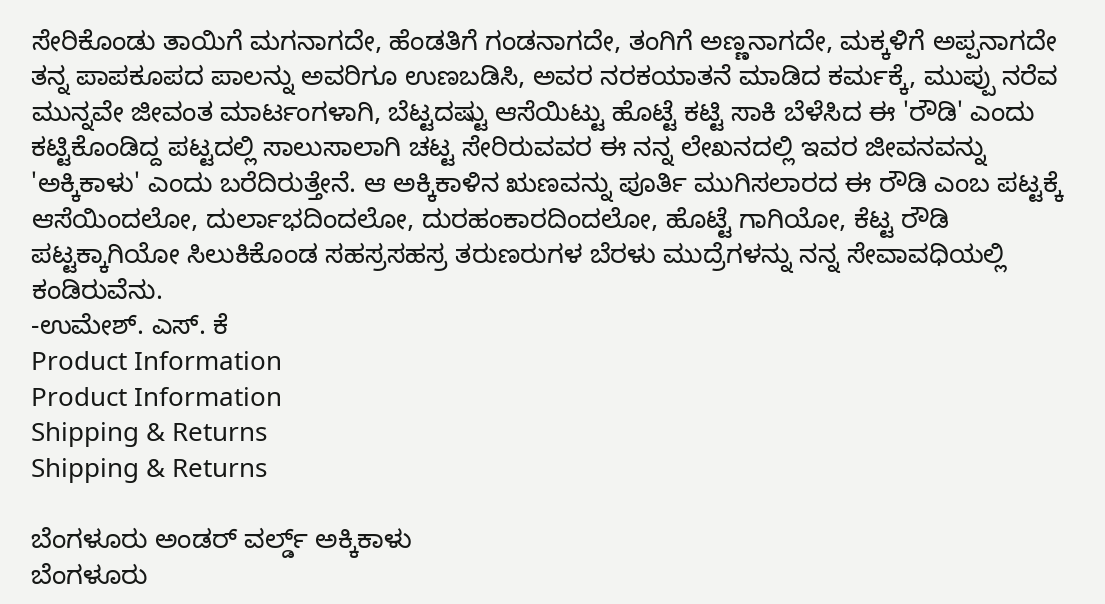ಸೇರಿಕೊಂಡು ತಾಯಿಗೆ ಮಗನಾಗದೇ, ಹೆಂಡತಿಗೆ ಗಂಡನಾಗದೇ, ತಂಗಿಗೆ ಅಣ್ಣನಾಗದೇ, ಮಕ್ಕಳಿಗೆ ಅಪ್ಪನಾಗದೇ ತನ್ನ ಪಾಪಕೂಪದ ಪಾಲನ್ನು ಅವರಿಗೂ ಉಣಬಡಿಸಿ, ಅವರ ನರಕಯಾತನೆ ಮಾಡಿದ ಕರ್ಮಕ್ಕೆ, ಮುಪ್ಪು ನರೆವ ಮುನ್ನವೇ ಜೀವಂತ ಮಾರ್ಟಂಗಳಾಗಿ, ಬೆಟ್ಟದಷ್ಟು ಆಸೆಯಿಟ್ಟು ಹೊಟ್ಟೆ ಕಟ್ಟಿ ಸಾಕಿ ಬೆಳೆಸಿದ ಈ 'ರೌಡಿ' ಎಂದು ಕಟ್ಟಿಕೊಂಡಿದ್ದ ಪಟ್ಟದಲ್ಲಿ ಸಾಲುಸಾಲಾಗಿ ಚಟ್ಟ ಸೇರಿರುವವರ ಈ ನನ್ನ ಲೇಖನದಲ್ಲಿ ಇವರ ಜೀವನವನ್ನು 'ಅಕ್ಕಿಕಾಳು' ಎಂದು ಬರೆದಿರುತ್ತೇನೆ. ಆ ಅಕ್ಕಿಕಾಳಿನ ಋಣವನ್ನು ಪೂರ್ತಿ ಮುಗಿಸಲಾರದ ಈ ರೌಡಿ ಎಂಬ ಪಟ್ಟಕ್ಕೆ ಆಸೆಯಿಂದಲೋ, ದುರ್ಲಾಭದಿಂದಲೋ, ದುರಹಂಕಾರದಿಂದಲೋ, ಹೊಟ್ಟೆ ಗಾಗಿಯೋ, ಕೆಟ್ಟ ರೌಡಿ ಪಟ್ಟಕ್ಕಾಗಿಯೋ ಸಿಲುಕಿಕೊಂಡ ಸಹಸ್ರಸಹಸ್ರ ತರುಣರುಗಳ ಬೆರಳು ಮುದ್ರೆಗಳನ್ನು ನನ್ನ ಸೇವಾವಧಿಯಲ್ಲಿ ಕಂಡಿರುವೆನು.
-ಉಮೇಶ್. ಎಸ್. ಕೆ
Product Information
Product Information
Shipping & Returns
Shipping & Returns

ಬೆಂಗಳೂರು ಅಂಡರ್ ವರ್ಲ್ಡ್ ಅಕ್ಕಿಕಾಳು
ಬೆಂಗಳೂರು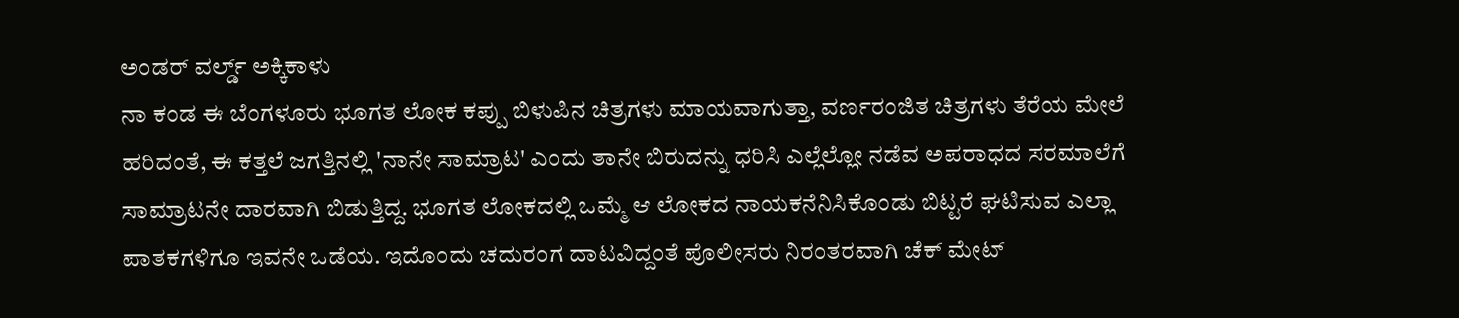ಅಂಡರ್ ವರ್ಲ್ಡ್ ಅಕ್ಕಿಕಾಳು
ನಾ ಕಂಡ ಈ ಬೆಂಗಳೂರು ಭೂಗತ ಲೋಕ ಕಪ್ಪು ಬಿಳುಪಿನ ಚಿತ್ರಗಳು ಮಾಯವಾಗುತ್ತಾ, ವರ್ಣರಂಜಿತ ಚಿತ್ರಗಳು ತೆರೆಯ ಮೇಲೆ ಹರಿದಂತೆ, ಈ ಕತ್ತಲೆ ಜಗತ್ತಿನಲ್ಲಿ 'ನಾನೇ ಸಾಮ್ರಾಟ' ಎಂದು ತಾನೇ ಬಿರುದನ್ನು ಧರಿಸಿ ಎಲ್ಲೆಲ್ಲೋ ನಡೆವ ಅಪರಾಧದ ಸರಮಾಲೆಗೆ ಸಾಮ್ರಾಟನೇ ದಾರವಾಗಿ ಬಿಡುತ್ತಿದ್ದ. ಭೂಗತ ಲೋಕದಲ್ಲಿ ಒಮ್ಮೆ ಆ ಲೋಕದ ನಾಯಕನೆನಿಸಿಕೊಂಡು ಬಿಟ್ಟರೆ ಘಟಿಸುವ ಎಲ್ಲಾ ಪಾತಕಗಳಿಗೂ ಇವನೇ ಒಡೆಯ. ಇದೊಂದು ಚದುರಂಗ ದಾಟವಿದ್ದಂತೆ ಪೊಲೀಸರು ನಿರಂತರವಾಗಿ ಚೆಕ್ ಮೇಟ್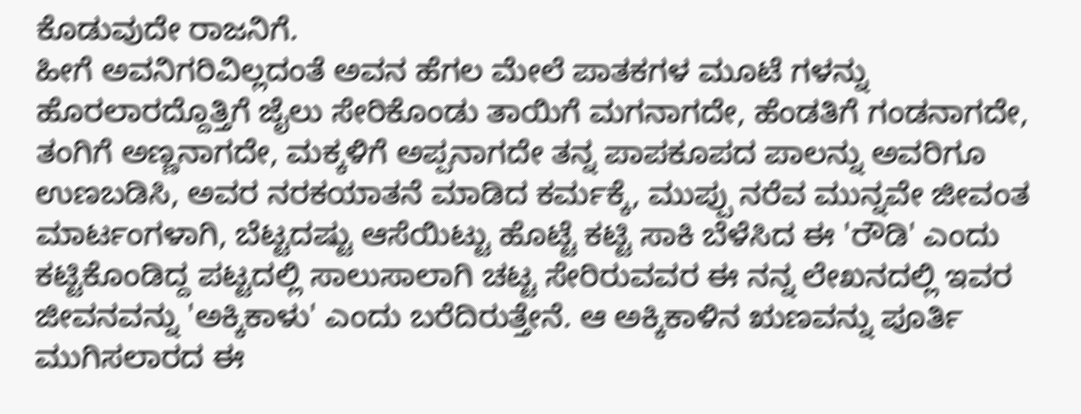ಕೊಡುವುದೇ ರಾಜನಿಗೆ.
ಹೀಗೆ ಅವನಿಗರಿವಿಲ್ಲದಂತೆ ಅವನ ಹೆಗಲ ಮೇಲೆ ಪಾತಕಗಳ ಮೂಟೆ ಗಳನ್ನು ಹೊರಲಾರದ್ದೊತ್ತಿಗೆ ಜೈಲು ಸೇರಿಕೊಂಡು ತಾಯಿಗೆ ಮಗನಾಗದೇ, ಹೆಂಡತಿಗೆ ಗಂಡನಾಗದೇ, ತಂಗಿಗೆ ಅಣ್ಣನಾಗದೇ, ಮಕ್ಕಳಿಗೆ ಅಪ್ಪನಾಗದೇ ತನ್ನ ಪಾಪಕೂಪದ ಪಾಲನ್ನು ಅವರಿಗೂ ಉಣಬಡಿಸಿ, ಅವರ ನರಕಯಾತನೆ ಮಾಡಿದ ಕರ್ಮಕ್ಕೆ, ಮುಪ್ಪು ನರೆವ ಮುನ್ನವೇ ಜೀವಂತ ಮಾರ್ಟಂಗಳಾಗಿ, ಬೆಟ್ಟದಷ್ಟು ಆಸೆಯಿಟ್ಟು ಹೊಟ್ಟೆ ಕಟ್ಟಿ ಸಾಕಿ ಬೆಳೆಸಿದ ಈ 'ರೌಡಿ' ಎಂದು ಕಟ್ಟಿಕೊಂಡಿದ್ದ ಪಟ್ಟದಲ್ಲಿ ಸಾಲುಸಾಲಾಗಿ ಚಟ್ಟ ಸೇರಿರುವವರ ಈ ನನ್ನ ಲೇಖನದಲ್ಲಿ ಇವರ ಜೀವನವನ್ನು 'ಅಕ್ಕಿಕಾಳು' ಎಂದು ಬರೆದಿರುತ್ತೇನೆ. ಆ ಅಕ್ಕಿಕಾಳಿನ ಋಣವನ್ನು ಪೂರ್ತಿ ಮುಗಿಸಲಾರದ ಈ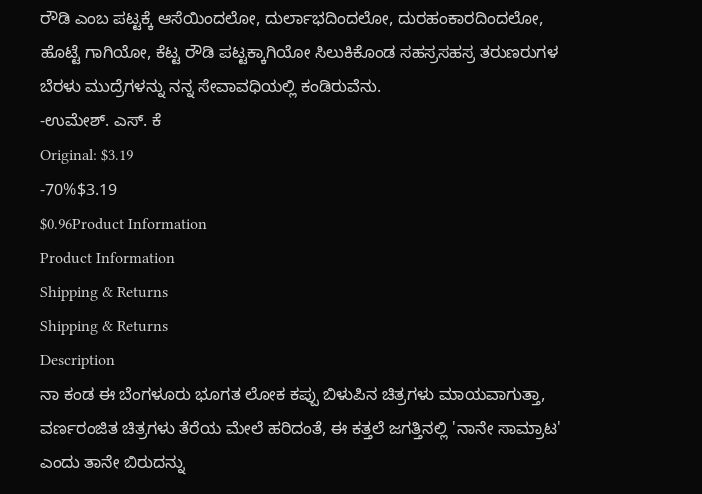ರೌಡಿ ಎಂಬ ಪಟ್ಟಕ್ಕೆ ಆಸೆಯಿಂದಲೋ, ದುರ್ಲಾಭದಿಂದಲೋ, ದುರಹಂಕಾರದಿಂದಲೋ, ಹೊಟ್ಟೆ ಗಾಗಿಯೋ, ಕೆಟ್ಟ ರೌಡಿ ಪಟ್ಟಕ್ಕಾಗಿಯೋ ಸಿಲುಕಿಕೊಂಡ ಸಹಸ್ರಸಹಸ್ರ ತರುಣರುಗಳ ಬೆರಳು ಮುದ್ರೆಗಳನ್ನು ನನ್ನ ಸೇವಾವಧಿಯಲ್ಲಿ ಕಂಡಿರುವೆನು.
-ಉಮೇಶ್. ಎಸ್. ಕೆ
Original: $3.19
-70%$3.19
$0.96Product Information
Product Information
Shipping & Returns
Shipping & Returns
Description
ನಾ ಕಂಡ ಈ ಬೆಂಗಳೂರು ಭೂಗತ ಲೋಕ ಕಪ್ಪು ಬಿಳುಪಿನ ಚಿತ್ರಗಳು ಮಾಯವಾಗುತ್ತಾ, ವರ್ಣರಂಜಿತ ಚಿತ್ರಗಳು ತೆರೆಯ ಮೇಲೆ ಹರಿದಂತೆ, ಈ ಕತ್ತಲೆ ಜಗತ್ತಿನಲ್ಲಿ 'ನಾನೇ ಸಾಮ್ರಾಟ' ಎಂದು ತಾನೇ ಬಿರುದನ್ನು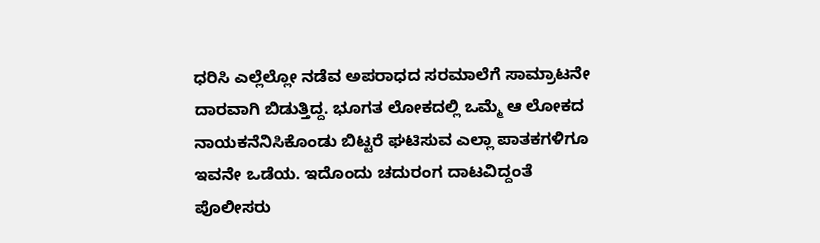ಧರಿಸಿ ಎಲ್ಲೆಲ್ಲೋ ನಡೆವ ಅಪರಾಧದ ಸರಮಾಲೆಗೆ ಸಾಮ್ರಾಟನೇ ದಾರವಾಗಿ ಬಿಡುತ್ತಿದ್ದ. ಭೂಗತ ಲೋಕದಲ್ಲಿ ಒಮ್ಮೆ ಆ ಲೋಕದ ನಾಯಕನೆನಿಸಿಕೊಂಡು ಬಿಟ್ಟರೆ ಘಟಿಸುವ ಎಲ್ಲಾ ಪಾತಕಗಳಿಗೂ ಇವನೇ ಒಡೆಯ. ಇದೊಂದು ಚದುರಂಗ ದಾಟವಿದ್ದಂತೆ ಪೊಲೀಸರು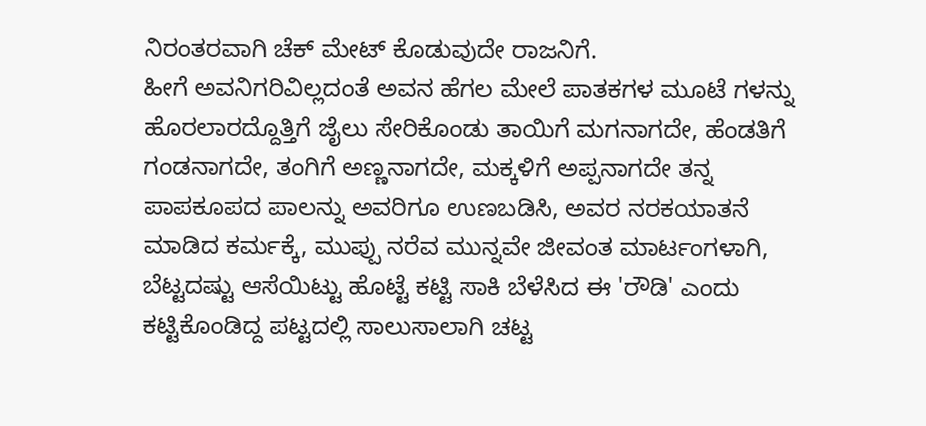ನಿರಂತರವಾಗಿ ಚೆಕ್ ಮೇಟ್ ಕೊಡುವುದೇ ರಾಜನಿಗೆ.
ಹೀಗೆ ಅವನಿಗರಿವಿಲ್ಲದಂತೆ ಅವನ ಹೆಗಲ ಮೇಲೆ ಪಾತಕಗಳ ಮೂಟೆ ಗಳನ್ನು ಹೊರಲಾರದ್ದೊತ್ತಿಗೆ ಜೈಲು ಸೇರಿಕೊಂಡು ತಾಯಿಗೆ ಮಗನಾಗದೇ, ಹೆಂಡತಿಗೆ ಗಂಡನಾಗದೇ, ತಂಗಿಗೆ ಅಣ್ಣನಾಗದೇ, ಮಕ್ಕಳಿಗೆ ಅಪ್ಪನಾಗದೇ ತನ್ನ ಪಾಪಕೂಪದ ಪಾಲನ್ನು ಅವರಿಗೂ ಉಣಬಡಿಸಿ, ಅವರ ನರಕಯಾತನೆ ಮಾಡಿದ ಕರ್ಮಕ್ಕೆ, ಮುಪ್ಪು ನರೆವ ಮುನ್ನವೇ ಜೀವಂತ ಮಾರ್ಟಂಗಳಾಗಿ, ಬೆಟ್ಟದಷ್ಟು ಆಸೆಯಿಟ್ಟು ಹೊಟ್ಟೆ ಕಟ್ಟಿ ಸಾಕಿ ಬೆಳೆಸಿದ ಈ 'ರೌಡಿ' ಎಂದು ಕಟ್ಟಿಕೊಂಡಿದ್ದ ಪಟ್ಟದಲ್ಲಿ ಸಾಲುಸಾಲಾಗಿ ಚಟ್ಟ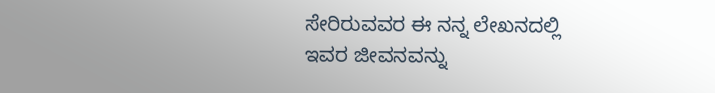ಸೇರಿರುವವರ ಈ ನನ್ನ ಲೇಖನದಲ್ಲಿ ಇವರ ಜೀವನವನ್ನು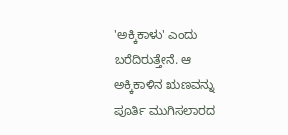'ಅಕ್ಕಿಕಾಳು' ಎಂದು ಬರೆದಿರುತ್ತೇನೆ. ಆ ಅಕ್ಕಿಕಾಳಿನ ಋಣವನ್ನು ಪೂರ್ತಿ ಮುಗಿಸಲಾರದ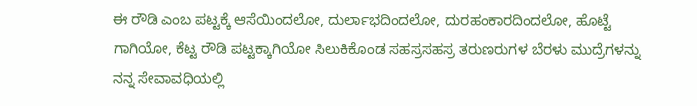ಈ ರೌಡಿ ಎಂಬ ಪಟ್ಟಕ್ಕೆ ಆಸೆಯಿಂದಲೋ, ದುರ್ಲಾಭದಿಂದಲೋ, ದುರಹಂಕಾರದಿಂದಲೋ, ಹೊಟ್ಟೆ ಗಾಗಿಯೋ, ಕೆಟ್ಟ ರೌಡಿ ಪಟ್ಟಕ್ಕಾಗಿಯೋ ಸಿಲುಕಿಕೊಂಡ ಸಹಸ್ರಸಹಸ್ರ ತರುಣರುಗಳ ಬೆರಳು ಮುದ್ರೆಗಳನ್ನು ನನ್ನ ಸೇವಾವಧಿಯಲ್ಲಿ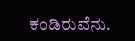ಕಂಡಿರುವೆನು.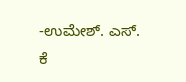-ಉಮೇಶ್. ಎಸ್. ಕೆ